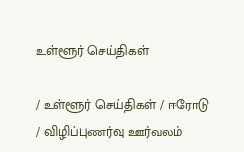உள்ளூர் செய்திகள்

/ உள்ளூர் செய்திகள் / ஈரோடு / விழிப்புணர்வு ஊர்வலம்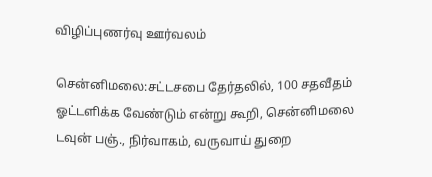விழிப்புணர்வு ஊர்வலம்

சென்னிமலை:சட்டசபை தேர்தலில், 100 சதவீதம் ஓட்டளிக்க வேண்டும் என்று கூறி, சென்னிமலை டவுன் பஞ்., நிர்வாகம், வருவாய் துறை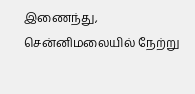இணைந்து, சென்னிமலையில் நேற்று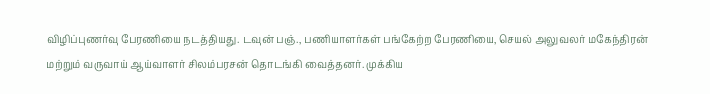விழிப்புணர்வு பேரணியை நடத்தியது. டவுன் பஞ்., பணியாளர்கள் பங்கேற்ற பேரணியை, செயல் அலுவலர் மகேந்திரன் மற்றும் வருவாய் ஆய்வாளர் சிலம்பரசன் தொடங்கி வைத்தனர். முக்கிய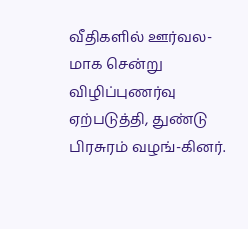வீதிகளில் ஊர்வல-மாக சென்று விழிப்புணர்வு ஏற்படுத்தி, துண்டு பிரசுரம் வழங்-கினர்.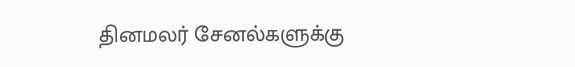தினமலர் சேனல்களுக்கு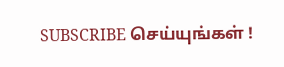SUBSCRIBE செய்யுங்கள் !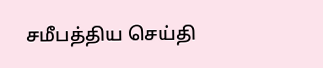சமீபத்திய செய்தி